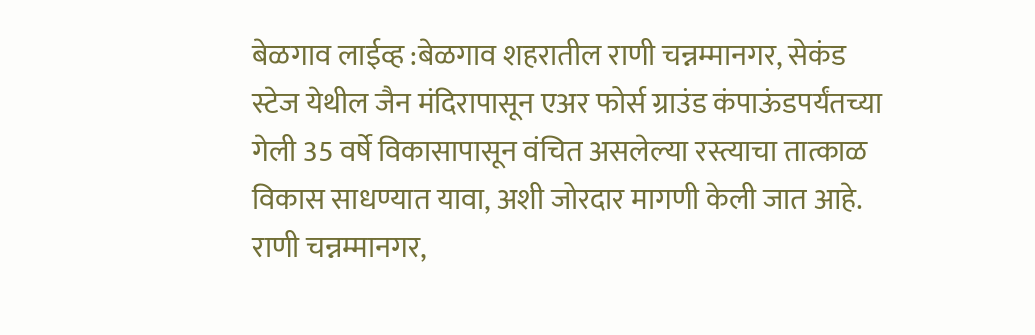बेळगाव लाईव्ह :बेळगाव शहरातील राणी चन्नम्मानगर, सेकंड स्टेज येथील जैन मंदिरापासून एअर फोर्स ग्राउंड कंपाऊंडपर्यंतच्या गेली 35 वर्षे विकासापासून वंचित असलेल्या रस्त्याचा तात्काळ विकास साधण्यात यावा, अशी जोरदार मागणी केली जात आहे.
राणी चन्नम्मानगर,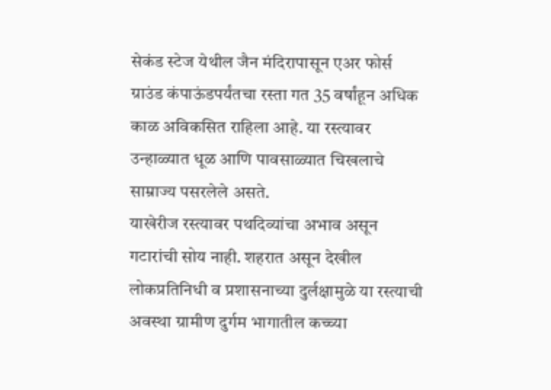सेकंड स्टेज येथील जैन मंदिरापासून एअर फोर्स ग्राउंड कंपाऊंडपर्यंतचा रस्ता गत 35 वर्षांहून अधिक काळ अविकसित राहिला आहे. या रस्त्यावर उन्हाळ्यात धूळ आणि पावसाळ्यात चिखलाचे साम्राज्य पसरलेले असते.
याखेरीज रस्त्यावर पथदिव्यांचा अभाव असून गटारांची सोय नाही. शहरात असून देखील लोकप्रतिनिधी व प्रशासनाच्या दुर्लक्षामुळे या रस्त्याची अवस्था ग्रामीण दुर्गम भागातील कच्च्या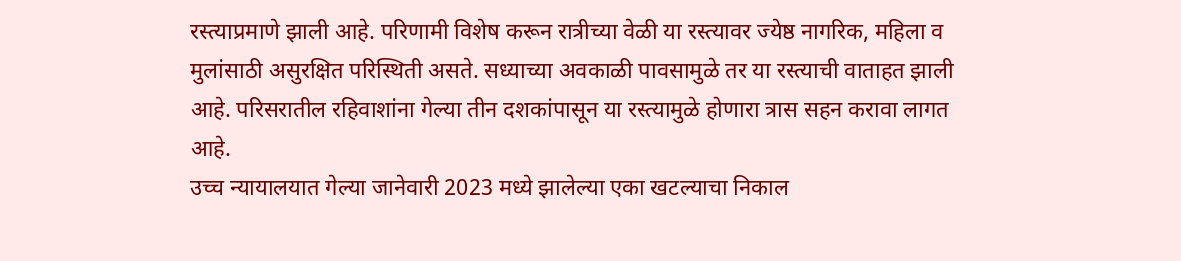रस्त्याप्रमाणे झाली आहे. परिणामी विशेष करून रात्रीच्या वेळी या रस्त्यावर ज्येष्ठ नागरिक, महिला व मुलांसाठी असुरक्षित परिस्थिती असते. सध्याच्या अवकाळी पावसामुळे तर या रस्त्याची वाताहत झाली आहे. परिसरातील रहिवाशांना गेल्या तीन दशकांपासून या रस्त्यामुळे होणारा त्रास सहन करावा लागत आहे.
उच्च न्यायालयात गेल्या जानेवारी 2023 मध्ये झालेल्या एका खटल्याचा निकाल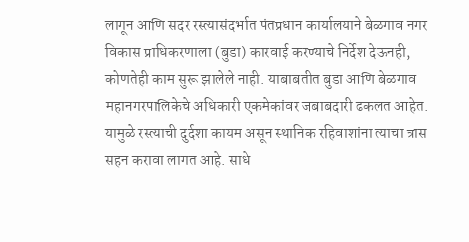लागून आणि सदर रस्त्यासंदर्भात पंतप्रधान कार्यालयाने बेळगाव नगर विकास प्राधिकरणाला (बुडा) कारवाई करण्याचे निर्देश देऊनही, कोणतेही काम सुरू झालेले नाही. याबाबतीत बुडा आणि बेळगाव महानगरपालिकेचे अधिकारी एकमेकांवर जबाबदारी ढकलत आहेत.
यामुळे रस्त्याची दुर्दशा कायम असून स्थानिक रहिवाशांना त्याचा त्रास सहन करावा लागत आहे. साधे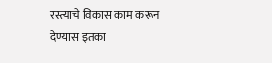रस्त्याचे विकास काम करून देण्यास इतका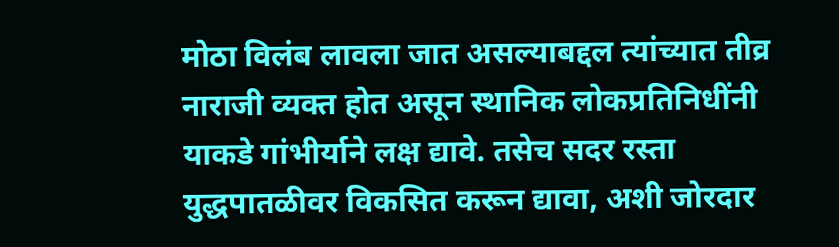मोठा विलंब लावला जात असल्याबद्दल त्यांच्यात तीव्र नाराजी व्यक्त होत असून स्थानिक लोकप्रतिनिधींनी याकडे गांभीर्याने लक्ष द्यावे. तसेच सदर रस्ता युद्धपातळीवर विकसित करून द्यावा, अशी जोरदार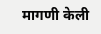मागणी केली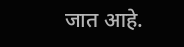जात आहे.